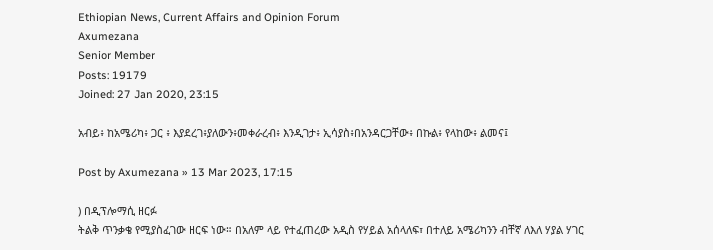Ethiopian News, Current Affairs and Opinion Forum
Axumezana
Senior Member
Posts: 19179
Joined: 27 Jan 2020, 23:15

አብይ፥ ከአሜሪካ፥ ጋር ፥ እያደረገ፥ያለውን፥መቀራረብ፥ እንዲገታ፥ ኢሳያስ፥በአንዳርጋቸው፥ በኩል፥ የላከው፥ ልመና፤

Post by Axumezana » 13 Mar 2023, 17:15

) በዲፕሎማሲ ዘርፉ
ትልቅ ጥንቃቄ የሚያስፈገው ዘርፍ ነው። በአለም ላይ የተፈጠረው አዲስ የሃይል አሰላለፍ፣ በተለይ አሜሪካንን ብቸኛ ለእለ ሃያል ሃገር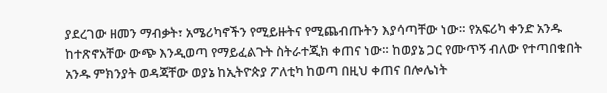ያደረገው ዘመን ማብቃት፣ አሜሪካኖችን የሚይዙትና የሚጨብጡትን እያሳጣቸው ነው። የአፍሪካ ቀንድ አንዱ ከተጽኖአቸው ውጭ እንዲወጣ የማይፈልጉት ስትራተጂክ ቀጠና ነው። ከወያኔ ጋር የሙጥኝ ብለው የተጣበቁበት አንዱ ምክንያት ወዳጃቸው ወያኔ ከኢትዮጵያ ፖለቲካ ከወጣ በዚህ ቀጠና በሎሌነት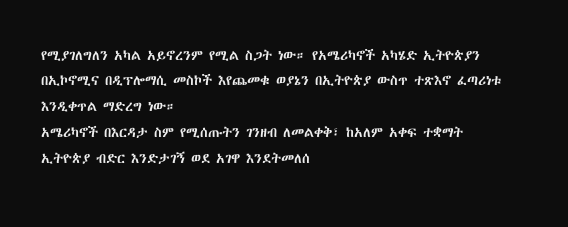የሚያገለግለን አካል አይኖረንም የሚል ስጋት ነው። የአሜሪካኖች አካሄድ ኢትዮጵያን በኢኮኖሚና በዲፕሎማሲ መስኮች እየጨመቁ ወያኔን በኢትዮጵያ ውስጥ ተጽእኖ ፈጣሪነቱ እንዲቀጥል ማድረግ ነው።
አሜሪካኖች በእርዳታ ስም የሚሰጡትን ገንዘብ ለመልቀቅ፣ ከአለም አቀፍ ተቋማት ኢትዮጵያ ብድር እንድታገኝ ወደ አገዋ እንደትመለሰ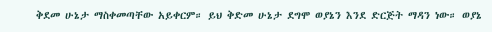ቅደመ ሁኔታ ማስቀመጣቸው አይቀርም። ይህ ቅድመ ሁኔታ ደግሞ ወያኔን እንደ ድርጅት ማዳን ነው። ወያኔ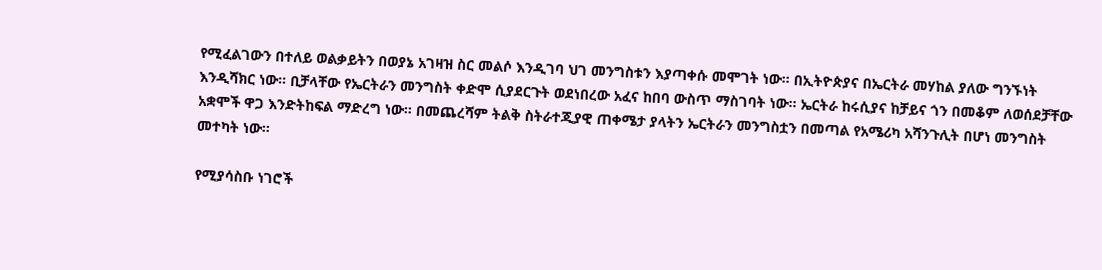የሚፈልገውን በተለይ ወልቃይትን በወያኔ አገዛዝ ስር መልሶ እንዲገባ ህገ መንግስቱን እያጣቀሱ መሞገት ነው። በኢትዮጵያና በኤርትራ መሃከል ያለው ግንኙነት እንዲሻክር ነው። ቢቻላቸው የኤርትራን መንግስት ቀድሞ ሲያደርጉት ወደነበረው አፈና ከበባ ውስጥ ማስገባት ነው። ኤርትራ ከሩሲያና ከቻይና ጎን በመቆም ለወሰደቻቸው አቋሞች ዋጋ እንድትከፍል ማድረግ ነው። በመጨረሻም ትልቅ ስትራተጂያዊ ጠቀሜታ ያላትን ኤርትራን መንግስቷን በመጣል የአሜሪካ አሻንጉሊት በሆነ መንግስት መተካት ነው።

የሚያሳስቡ ነገሮች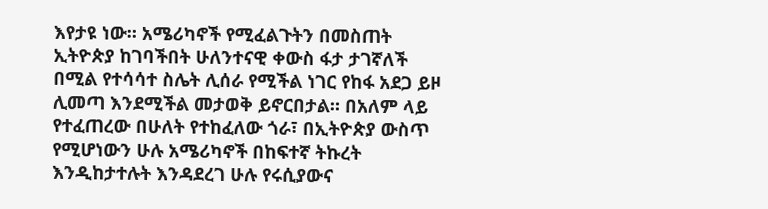እየታዩ ነው። አሜሪካኖች የሚፈልጉትን በመስጠት ኢትዮጵያ ከገባችበት ሁለንተናዊ ቀውስ ፋታ ታገኛለች በሚል የተሳሳተ ስሌት ሊሰራ የሚችል ነገር የከፋ አደጋ ይዞ ሊመጣ እንደሚችል መታወቅ ይኖርበታል። በአለም ላይ የተፈጠረው በሁለት የተከፈለው ጎራ፣ በኢትዮጵያ ውስጥ የሚሆነውን ሁሉ አሜሪካኖች በከፍተኛ ትኩረት እንዲከታተሉት እንዳደረገ ሁሉ የሩሲያውና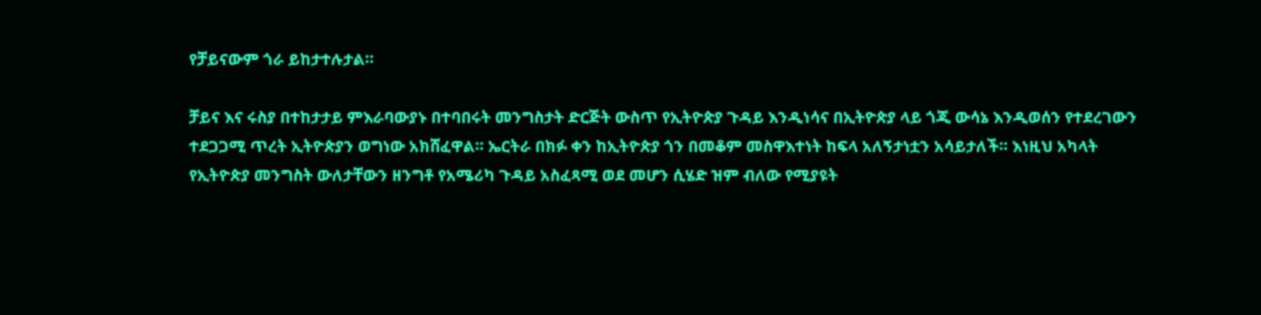የቻይናውም ጎራ ይከታተሉታል።

ቻይና እና ሩስያ በተከታታይ ምእራባውያኑ በተባበሩት መንግስታት ድርጅት ውስጥ የኢትዮጵያ ጉዳይ እንዲነሳና በኢትዮጵያ ላይ ጎጂ ውሳኔ እንዲወሰን የተደረገውን ተደጋጋሚ ጥረት ኢትዮጵያን ወግነው አክሸፈዋል። ኤርትራ በክፉ ቀን ከኢትዮጵያ ጎን በመቆም መስዋእተነት ከፍላ አለኝታነቷን አሳይታለች። እነዚህ አካላት የኢትዮጵያ መንግስት ውለታቸውን ዘንግቶ የአሜሪካ ጉዳይ አስፈጻሚ ወደ መሆን ሲሄድ ዝም ብለው የሚያዩት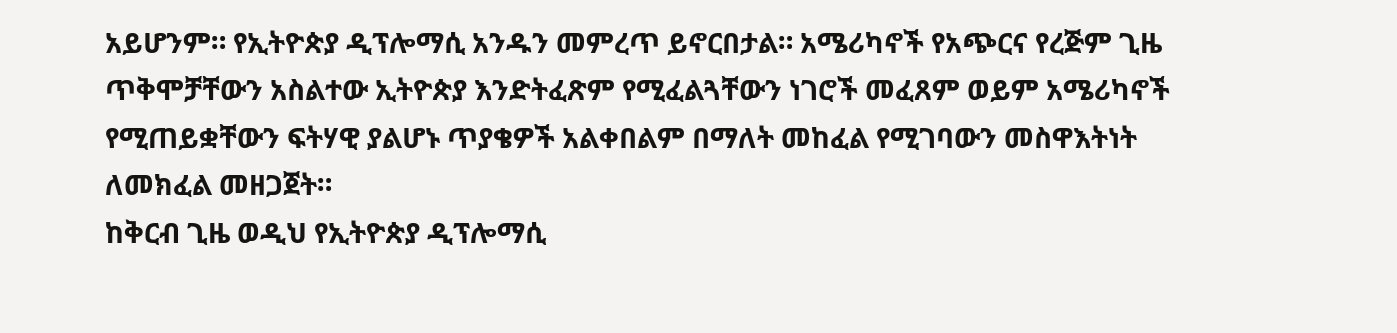አይሆንም። የኢትዮጵያ ዲፕሎማሲ አንዱን መምረጥ ይኖርበታል። አሜሪካኖች የአጭርና የረጅም ጊዜ ጥቅሞቻቸውን አስልተው ኢትዮጵያ እንድትፈጽም የሚፈልጓቸውን ነገሮች መፈጸም ወይም አሜሪካኖች የሚጠይቋቸውን ፍትሃዊ ያልሆኑ ጥያቄዎች አልቀበልም በማለት መከፈል የሚገባውን መስዋእትነት ለመክፈል መዘጋጀት።
ከቅርብ ጊዜ ወዲህ የኢትዮጵያ ዲፕሎማሲ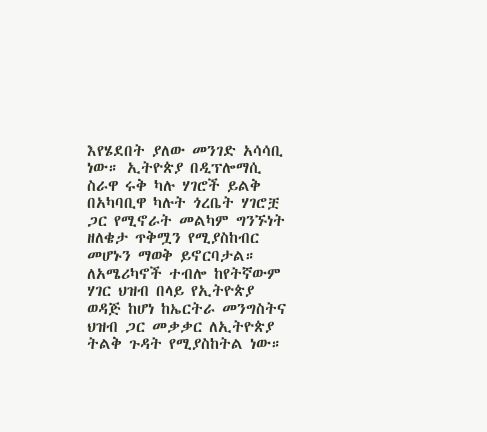እየሄደበት ያለው መንገድ አሳሳቢ ነው። ኢትዮጵያ በዲፕሎማሲ ስራዋ ሩቅ ካሉ ሃገሮች ይልቅ በአካባቢዋ ካሉት ጎረቤት ሃገሮቿ ጋር የሚኖራት መልካም ግንኙነት ዘለቄታ ጥቅሟን የሚያስከብር መሆኑን ማወቅ ይኖርባታል። ለአሜሪካኖች ተብሎ ከየትኛውም ሃገር ህዝብ በላይ የኢትዮጵያ ወዳጅ ከሆነ ከኤርትራ መንግስትና ህዝብ ጋር መቃቃር ለኢትዮጵያ ትልቅ ጉዳት የሚያስከትል ነው።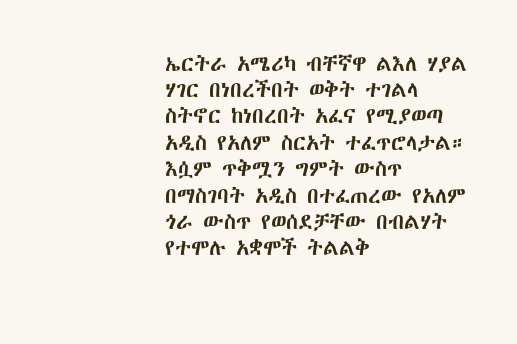ኤርትራ አሜሪካ ብቸኛዋ ልእለ ሃያል ሃገር በነበረችበት ወቅት ተገልላ ስትኖር ከነበረበት አፈና የሚያወጣ አዲስ የአለም ስርአት ተፈጥሮላታል። እሷም ጥቅሟን ግምት ውስጥ በማስገባት አዲስ በተፈጠረው የአለም ጎራ ውስጥ የወሰደቻቸው በብልሃት የተሞሉ አቋሞች ትልልቅ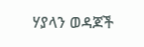ሃያላን ወዳጆች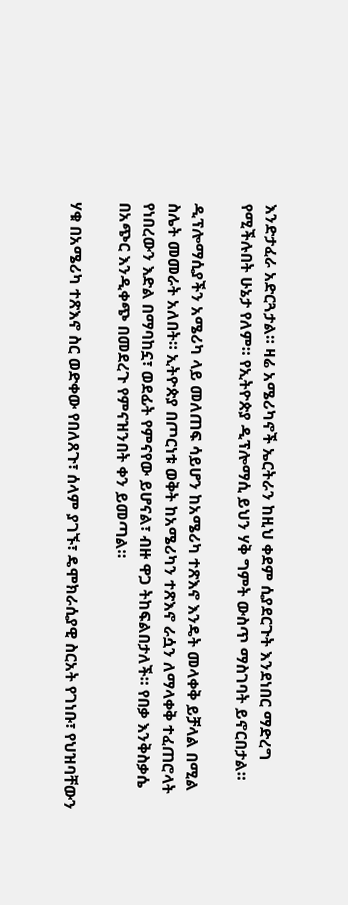እንድታፈራ አድርጓታል። ዛሬ አሜሪካኖች ኤርትራን ከዚህ ቀደም ሲያደርጉት እንደነበር ማድረግ የሚችሉበት ሁኔታ የለም። የኢትዮጵያ ዲፕሎማሲ ይህን ሃቅ ግምት ውስጥ ማስገባት ይኖርበታል።

ዲፕሎማሲያችን አሜሪካ ላይ መለጠፍ ሳይሆን ከአሜሪካ ተጽእኖ እንዴት መላቀቅ ይቻላል በሚል ስሌት መመራት አለበት። ኢትዮጵያ በጦርነቱ ወቅት ከአሜሪካን ተጽእኖ ራሷን ለማላቀቅ ተፈጠሮላት የነበረውን እድል በማባከኗ፣ ወደፊት የምናየው ይሆናል፣ ብዙ ዋጋ ትከፍልበታለች። የበቃ እንቅስቃሴ በአጭር እንዲቀጭ በመደረጉ የምናዝንበት ቀን ይመጣል።

ሃቁ በአሜሪካ ተጽእኖ ስር ወድቀው የበለጸጉ፣ ሰላም ያገኙ፣ ዴሞክራሲያዊ ስርአት የገነቡ፣ የህዝባቸውን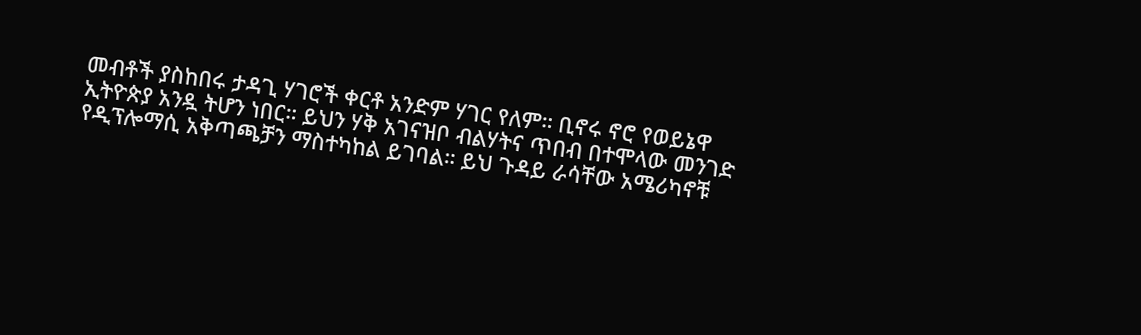መብቶች ያስከበሩ ታዳጊ ሃገሮች ቀርቶ አንድም ሃገር የለም። ቢኖሩ ኖሮ የወይኔዋ ኢትዮጵያ አንዷ ትሆን ነበር። ይህን ሃቅ አገናዝቦ ብልሃትና ጥበብ በተሞላው መንገድ የዲፕሎማሲ አቅጣጫቻን ማስተካከል ይገባል። ይህ ጉዳይ ራሳቸው አሜሪካኖቹ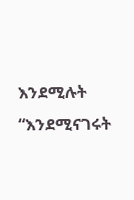እንደሚሉት “እንደሚናገሩት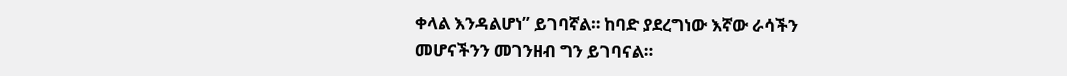ቀላል እንዳልሆነ” ይገባኛል። ከባድ ያደረግነው እኛው ራሳችን መሆናችንን መገንዘብ ግን ይገባናል።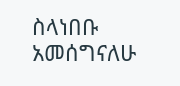ስላነበቡ አመሰግናለሁ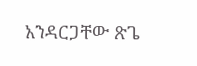አንዳርጋቸው ጽጌ